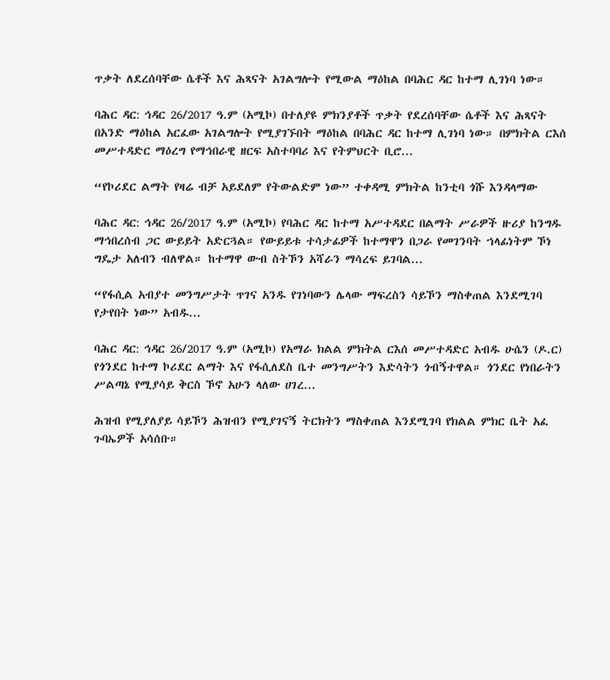ጥቃት ለደረሰባቸው ሴቶች እና ሕጻናት አገልግሎት የሚውል ማዕከል በባሕር ዳር ከተማ ሊገነባ ነው።

ባሕር ዳር: ኅዳር 26/2017 ዓ.ም (አሚኮ) በተለያዩ ምክንያቶች ጥቃት የደረሰባቸው ሴቶች እና ሕጻናት በአንድ ማዕከል አርፈው አገልግሎት የሚያገኙበት ማዕከል በባሕር ዳር ከተማ ሊገነባ ነው። በምክትል ርእሰ መሥተዳድር ማዕረግ የማኅበራዊ ዘርፍ አስተባባሪ እና የትምህርት ቢሮ...

“የኮሪደር ልማት የዛሬ ብቻ አይደለም የትውልድም ነው” ተቀዳሚ ምክትል ከንቲባ ጎሹ እንዳላማው

ባሕር ዳር: ኅዳር 26/2017 ዓ.ም (አሚኮ) የባሕር ዳር ከተማ አሥተዳደር በልማት ሥራዎች ዙሪያ ከንግዱ ማኅበረሰብ ጋር ውይይት አድርጓል። የውይይቱ ተሳታፊዎች ከተማዋን በጋራ የመገንባት ኀላፊነትም ኾነ ግዴታ አለብን ብለዋል። ከተማዋ ውብ ስትኾን አሻራን ማሳረፍ ይገባል...

“የፋሲል አብያተ መንግሥታት ጥገና አንዱ የገነባውን ሌላው ማፍረስን ሳይኾን ማስቀጠል እንደሚገባ የታየበት ነው” አብዱ...

ባሕር ዳር: ኅዳር 26/2017 ዓ.ም (አሚኮ) የአማራ ክልል ምክትል ርእሰ መሥተዳድር አብዱ ሁሴን (ዶ.ር) የጎንደር ከተማ ኮሪደር ልማት እና የፋሲለደስ ቤተ መንግሥትን እድሳትን ጎብኝተዋል። ጎንደር የነበራትን ሥልጣኔ የሚያሳይ ቅርስ ኾኖ አሁን ላለው ሀገረ...

ሕዝብ የሚያለያይ ሳይኾን ሕዝብን የሚያገናኝ ትርክትን ማስቀጠል እንደሚገባ የክልል ምክር ቤት አፈ ጉባኤዎች አሳሰቡ።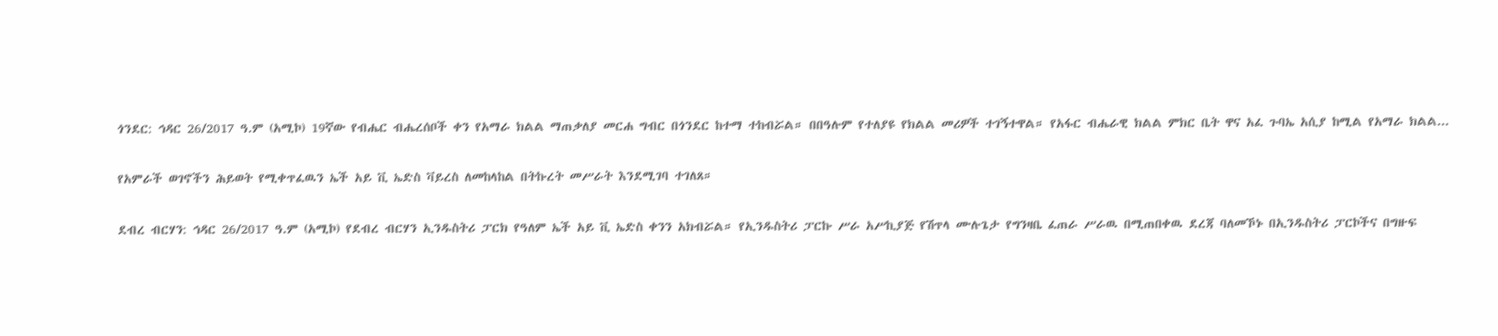ጎንደር: ኅዳር 26/2017 ዓ.ም (አሚኮ) 19ኛው የብሔር ብሔረሰቦች ቀን የአማራ ክልል ማጠቃለያ መርሐ ግብር በጎንደር ከተማ ተከብሯል። በበዓሉም የተለያዩ የክልል መሪዎች ተገኝተዋል። የአፋር ብሔራዊ ክልል ምክር ቤት ዋና አፈ ጉባኤ አሲያ ከሚል የአማራ ክልል...

የአምራች ወገኖችን ሕይወት የሚቀጥፈዉን ኤች አይ ቪ ኤድስ ቫይረስ ለመከላከል በትኩረት መሥራት እንደሚገባ ተገለጸ።

ደብረ ብርሃን: ኅዳር 26/2017 ዓ.ም (አሚኮ) የደብረ ብርሃን ኢንዱስትሪ ፓርክ የዓለም ኤች አይ ቪ ኤድስ ቀንን አክብሯል። የኢንዱስትሪ ፓርኩ ሥራ አሥኪያጅ የሽጥላ ሙሉጌታ የግንዛቤ ፈጠራ ሥራዉ በሚጠበቀዉ ደረጃ ባለመኾኑ በኢንዱስትሪ ፓርኮችና በግዙፍ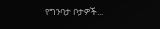የግንባታ ቦታዎች...